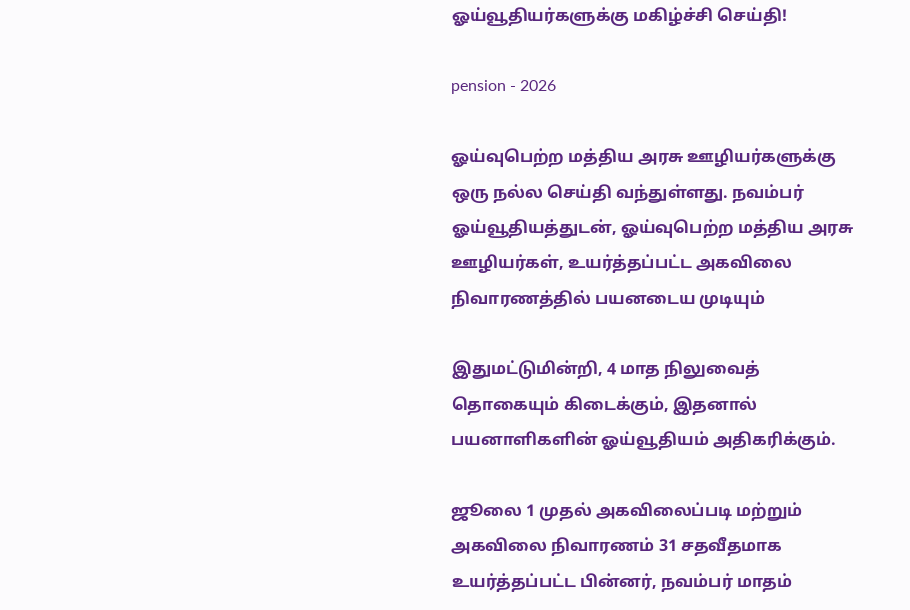ஓய்வூதியர்களுக்கு மகிழ்ச்சி செய்தி!

pension - 2026

ஓய்வுபெற்ற மத்திய அரசு ஊழியர்களுக்கு ஒரு நல்ல செய்தி வந்துள்ளது. நவம்பர் ஓய்வூதியத்துடன், ஓய்வுபெற்ற மத்திய அரசு ஊழியர்கள், உயர்த்தப்பட்ட அகவிலை நிவாரணத்தில் பயனடைய முடியும்

இதுமட்டுமின்றி, 4 மாத நிலுவைத் தொகையும் கிடைக்கும், இதனால் பயனாளிகளின் ஓய்வூதியம் அதிகரிக்கும்.

ஜூலை 1 முதல் அகவிலைப்படி மற்றும் அகவிலை நிவாரணம் 31 சதவீதமாக உயர்த்தப்பட்ட பின்னர், நவம்பர் மாதம்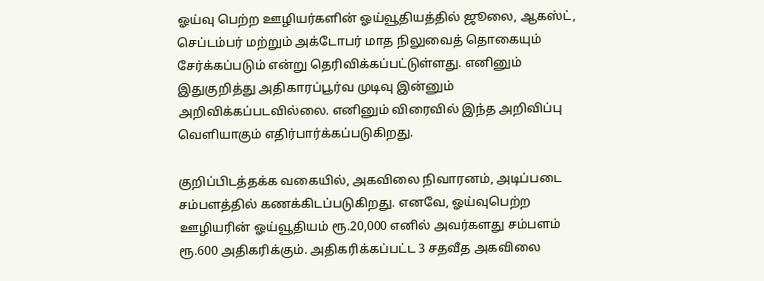ஓய்வு பெற்ற ஊழியர்களின் ஓய்வூதியத்தில் ஜூலை, ஆகஸ்ட், செப்டம்பர் மற்றும் அக்டோபர் மாத நிலுவைத் தொகையும் சேர்க்கப்படும் என்று தெரிவிக்கப்பட்டுள்ளது. எனினும் இதுகுறித்து அதிகாரப்பூர்வ முடிவு இன்னும் அறிவிக்கப்படவில்லை. எனினும் விரைவில் இந்த அறிவிப்பு வெளியாகும் எதிர்பார்க்கப்படுகிறது.

குறிப்பிடத்தக்க வகையில், அகவிலை நிவாரனம், அடிப்படை சம்பளத்தில் கணக்கிடப்படுகிறது. எனவே, ஓய்வுபெற்ற ஊழியரின் ஓய்வூதியம் ரூ.20,000 எனில் அவர்களது சம்பளம் ரூ.600 அதிகரிக்கும். அதிகரிக்கப்பட்ட 3 சதவீத அகவிலை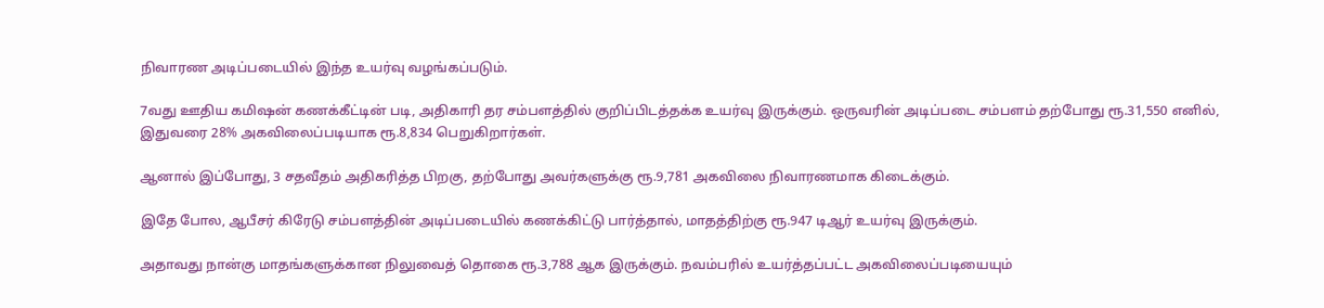நிவாரண அடிப்படையில் இந்த உயர்வு வழங்கப்படும்.

7வது ஊதிய கமிஷன் கணக்கீட்டின் படி, அதிகாரி தர சம்பளத்தில் குறிப்பிடத்தக்க உயர்வு இருக்கும். ஒருவரின் அடிப்படை சம்பளம் தற்போது ரூ.31,550 எனில், இதுவரை 28% அகவிலைப்படியாக ரூ.8,834 பெறுகிறார்கள்.

ஆனால் இப்போது, 3 சதவீதம் அதிகரித்த பிறகு, தற்போது அவர்களுக்கு ரூ.9,781 அகவிலை நிவாரணமாக கிடைக்கும்.

இதே போல, ஆபீசர் கிரேடு சம்பளத்தின் அடிப்படையில் கணக்கிட்டு பார்த்தால், மாதத்திற்கு ரூ.947 டிஆர் உயர்வு இருக்கும்.

அதாவது நான்கு மாதங்களுக்கான நிலுவைத் தொகை ரூ.3,788 ஆக இருக்கும். நவம்பரில் உயர்த்தப்பட்ட அகவிலைப்படியையும்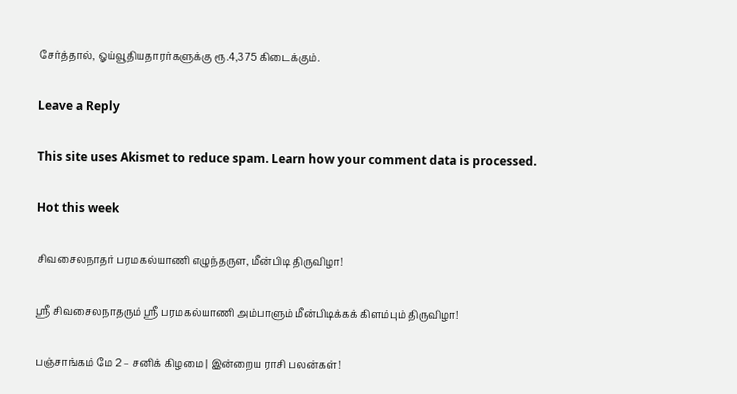சேர்த்தால், ஓய்வூதியதாரர்களுக்கு ரூ.4,375 கிடைக்கும்.

Leave a Reply

This site uses Akismet to reduce spam. Learn how your comment data is processed.

Hot this week

சிவசைலநாதர் பரமகல்யாணி எழுந்தருள, மீன்பிடி திருவிழா!

ஸ்ரீ சிவசைலநாதரும் ஸ்ரீ பரமகல்யாணி அம்பாளும் மீன்பிடிக்கக் கிளம்பும் திருவிழா!

பஞ்சாங்கம் மே 2 – சனிக் கிழமை | இன்றைய ராசி பலன்கள்!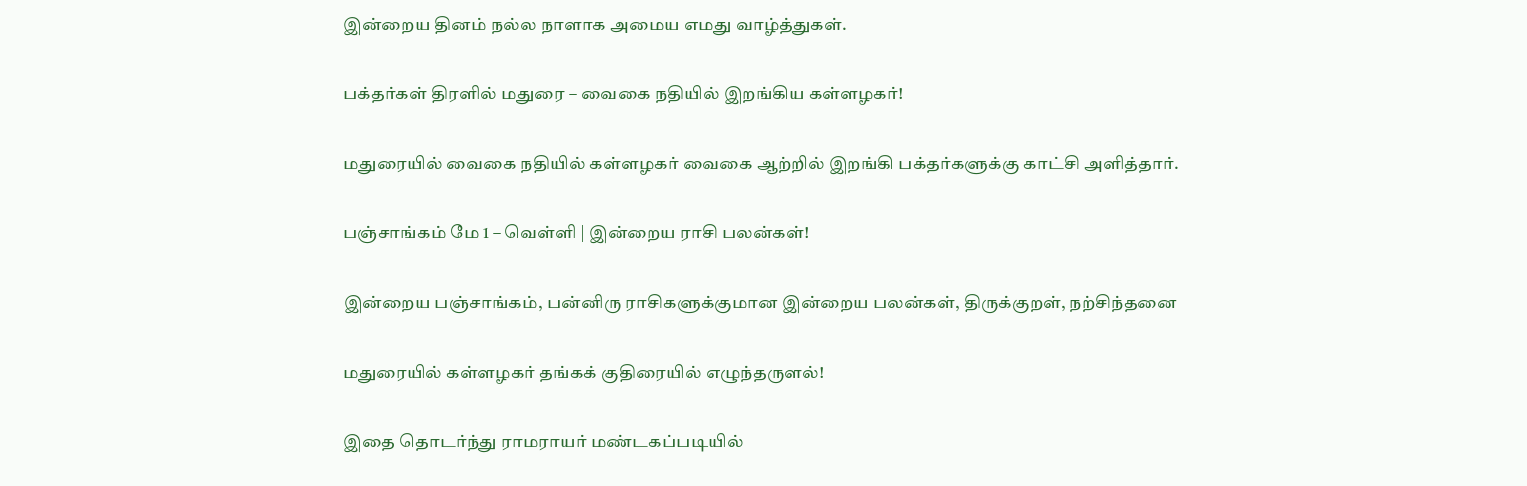இன்றைய தினம் நல்ல நாளாக அமைய எமது வாழ்த்துகள்.

பக்தர்கள் திரளில் மதுரை – வைகை நதியில் இறங்கிய கள்ளழகர்!

மதுரையில் வைகை நதியில் கள்ளழகர் வைகை ஆற்றில் இறங்கி பக்தர்களுக்கு காட்சி அளித்தார்.

பஞ்சாங்கம் மே 1 – வெள்ளி | இன்றைய ராசி பலன்கள்!

இன்றைய பஞ்சாங்கம், பன்னிரு ராசிகளுக்குமான இன்றைய பலன்கள், திருக்குறள், நற்சிந்தனை

மதுரையில் கள்ளழகர் தங்கக் குதிரையில் எழுந்தருளல்!

இதை தொடர்ந்து ராமராயர் மண்டகப்படியில்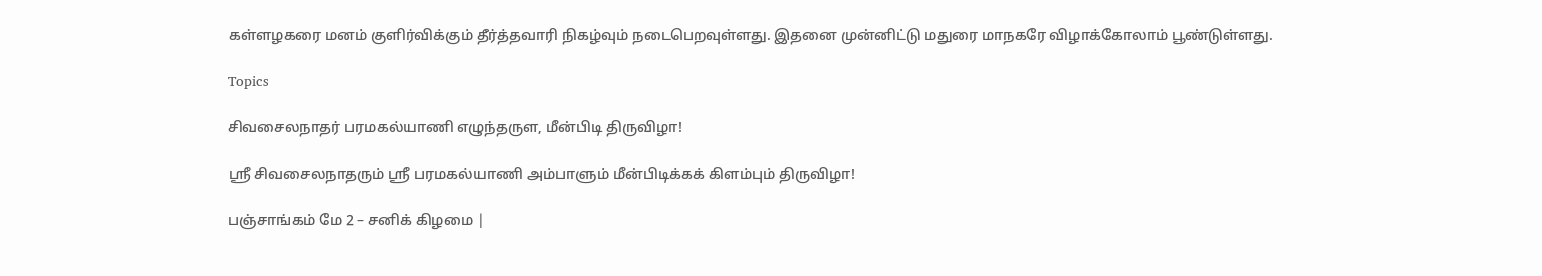கள்ளழகரை மனம் குளிர்விக்கும் தீர்த்தவாரி நிகழ்வும் நடைபெறவுள்ளது. இதனை முன்னிட்டு மதுரை மாநகரே விழாக்கோலாம் பூண்டுள்ளது.

Topics

சிவசைலநாதர் பரமகல்யாணி எழுந்தருள, மீன்பிடி திருவிழா!

ஸ்ரீ சிவசைலநாதரும் ஸ்ரீ பரமகல்யாணி அம்பாளும் மீன்பிடிக்கக் கிளம்பும் திருவிழா!

பஞ்சாங்கம் மே 2 – சனிக் கிழமை |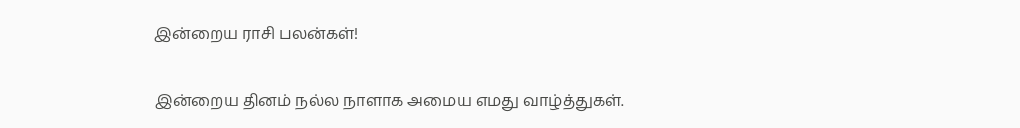இன்றைய ராசி பலன்கள்!

இன்றைய தினம் நல்ல நாளாக அமைய எமது வாழ்த்துகள்.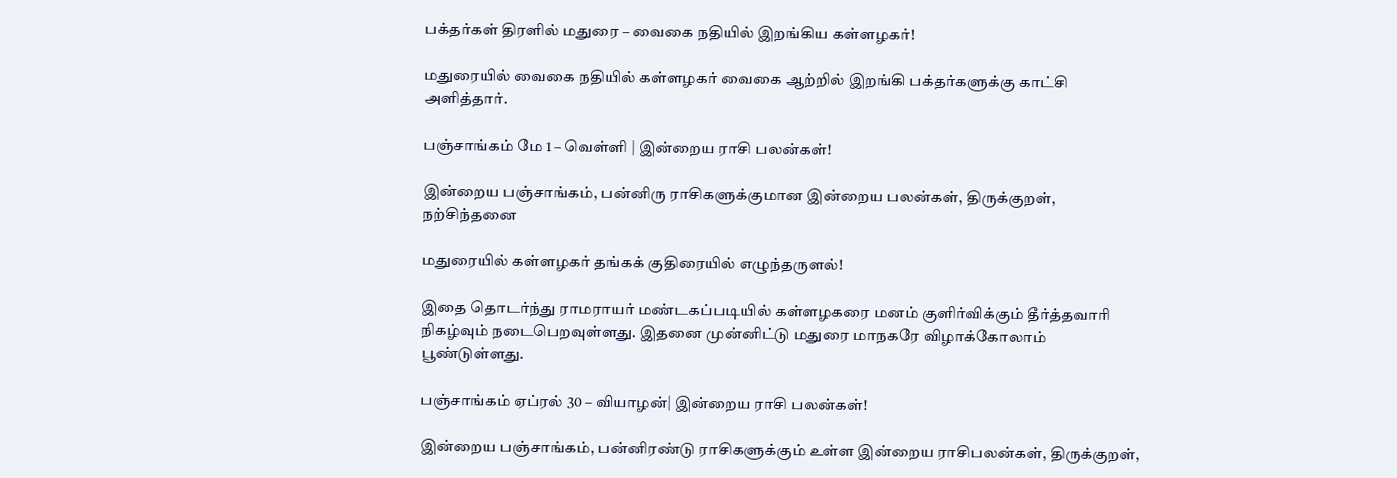பக்தர்கள் திரளில் மதுரை – வைகை நதியில் இறங்கிய கள்ளழகர்!

மதுரையில் வைகை நதியில் கள்ளழகர் வைகை ஆற்றில் இறங்கி பக்தர்களுக்கு காட்சி அளித்தார்.

பஞ்சாங்கம் மே 1 – வெள்ளி | இன்றைய ராசி பலன்கள்!

இன்றைய பஞ்சாங்கம், பன்னிரு ராசிகளுக்குமான இன்றைய பலன்கள், திருக்குறள், நற்சிந்தனை

மதுரையில் கள்ளழகர் தங்கக் குதிரையில் எழுந்தருளல்!

இதை தொடர்ந்து ராமராயர் மண்டகப்படியில் கள்ளழகரை மனம் குளிர்விக்கும் தீர்த்தவாரி நிகழ்வும் நடைபெறவுள்ளது. இதனை முன்னிட்டு மதுரை மாநகரே விழாக்கோலாம் பூண்டுள்ளது.

பஞ்சாங்கம் ஏப்ரல் 30 – வியாழன்| இன்றைய ராசி பலன்கள்!

இன்றைய பஞ்சாங்கம், பன்னிரண்டு ராசிகளுக்கும் உள்ள இன்றைய ராசிபலன்கள், திருக்குறள்,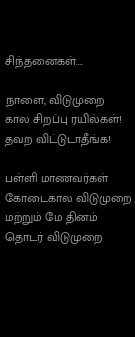சிந்தனைகள்....

நாளை, விடுமுறை கால சிறப்பு ரயில்கள்! தவற விட்டுடாதீங்க!

பள்ளி மாணவர்கள் கோடைகால விடுமுறை மற்றும் மே தினம் தொடர் விடுமுறை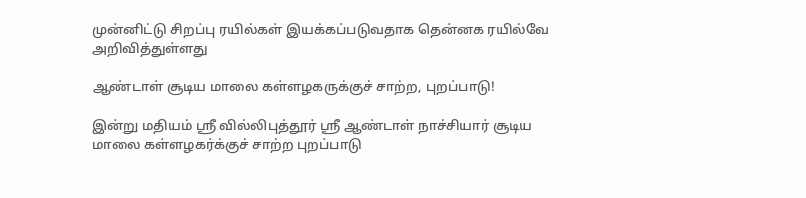முன்னிட்டு சிறப்பு ரயில்கள் இயக்கப்படுவதாக தென்னக ரயில்வே அறிவித்துள்ளது

ஆண்டாள் சூடிய மாலை கள்ளழகருக்குச் சாற்ற, புறப்பாடு!

இன்று மதியம் ஸ்ரீ வில்லிபுத்தூர் ஸ்ரீ ஆண்டாள் நாச்சியார் சூடிய மாலை கள்ளழகர்க்குச் சாற்ற புறப்பாடு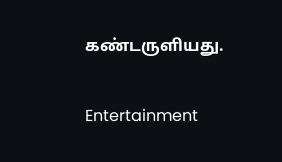கண்டருளியது.

Entertainment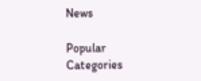News

Popular Categories